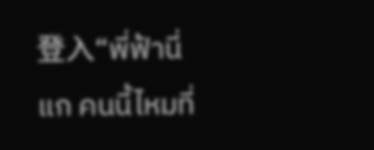登入“พี่ฟ้านี่แก คนนี้ไหมที่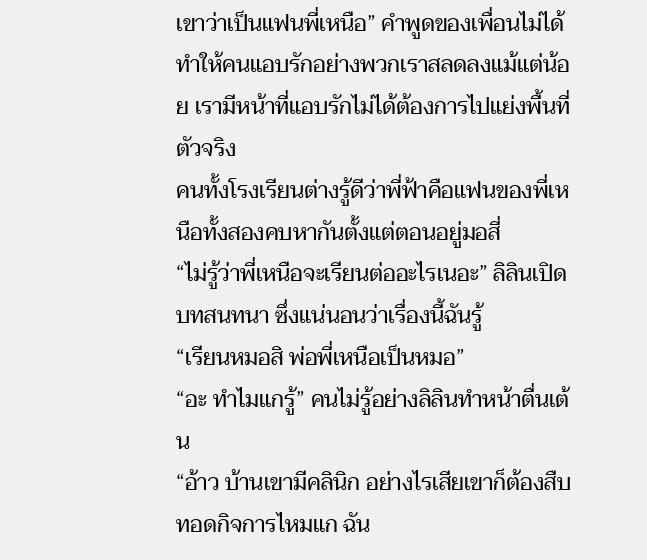เขาว่าเป็นแฟนพี่เหนือ” คำพูดของเพื่อนไม่ได้ทำให้คนแอบรักอย่างพวกเราสลดลงแม้แต่น้อย เรามีหน้าที่แอบรักไม่ได้ต้องการไปแย่งพื้นที่ตัวจริง
คนทั้งโรงเรียนต่างรู้ดีว่าพี่ฟ้าคือแฟนของพี่เหนือทั้งสองคบหากันตั้งแต่ตอนอยู่มอสี่
“ไม่รู้ว่าพี่เหนือจะเรียนต่ออะไรเนอะ” ลิลินเปิดบทสนทนา ซึ่งแน่นอนว่าเรื่องนี้ฉันรู้
“เรียนหมอสิ พ่อพี่เหนือเป็นหมอ”
“อะ ทำไมแกรู้” คนไม่รู้อย่างลิลินทำหน้าตื่นเต้น
“อ้าว บ้านเขามีคลินิก อย่างไรเสียเขาก็ต้องสืบทอดกิจการไหมแก ฉัน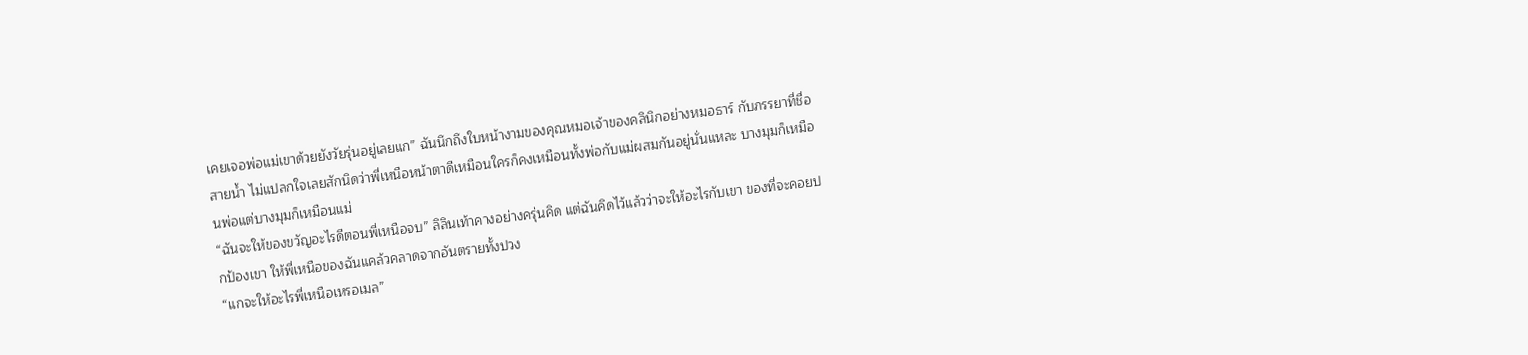เคยเจอพ่อแม่เขาด้วยยังวัยรุ่นอยู่เลยแก” ฉันนึกถึงใบหน้างามของคุณหมอเจ้าของคลินิกอย่างหมอธาร์ กับภรรยาที่ชื่อสายน้ำ ไม่แปลกใจเลยสักนิดว่าพี่เหนือหน้าตาดีเหมือนใครก็คงเหมือนทั้งพ่อกับแม่ผสมกันอยู่นั่นแหละ บางมุมก็เหมือนพ่อแต่บางมุมก็เหมือนแม่
“ฉันจะให้ของขวัญอะไรดีตอนพี่เหนือจบ” ลิลินเท้าคางอย่างครุ่นคิด แต่ฉันคิดไว้แล้วว่าจะให้อะไรกับเขา ของที่จะคอยปกป้องเขา ให้พี่เหนือของฉันแคล้วคลาดจากอันตรายทั้งปวง
“แกจะให้อะไรพี่เหนือเหรอเมล”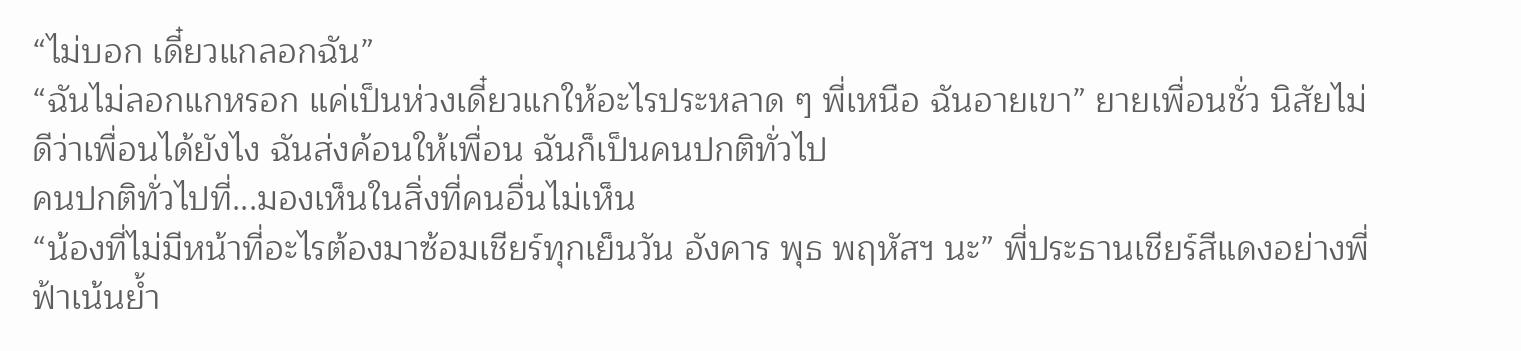“ไม่บอก เดี๋ยวแกลอกฉัน”
“ฉันไม่ลอกแกหรอก แค่เป็นห่วงเดี๋ยวแกให้อะไรประหลาด ๆ พี่เหนือ ฉันอายเขา” ยายเพื่อนชั่ว นิสัยไม่ดีว่าเพื่อนได้ยังไง ฉันส่งค้อนให้เพื่อน ฉันก็เป็นคนปกติทั่วไป
คนปกติทั่วไปที่...มองเห็นในสิ่งที่คนอื่นไม่เห็น
“น้องที่ไม่มีหน้าที่อะไรต้องมาซ้อมเชียร์ทุกเย็นวัน อังคาร พุธ พฤหัสฯ นะ” พี่ประธานเชียร์สีแดงอย่างพี่ฟ้าเน้นย้ำ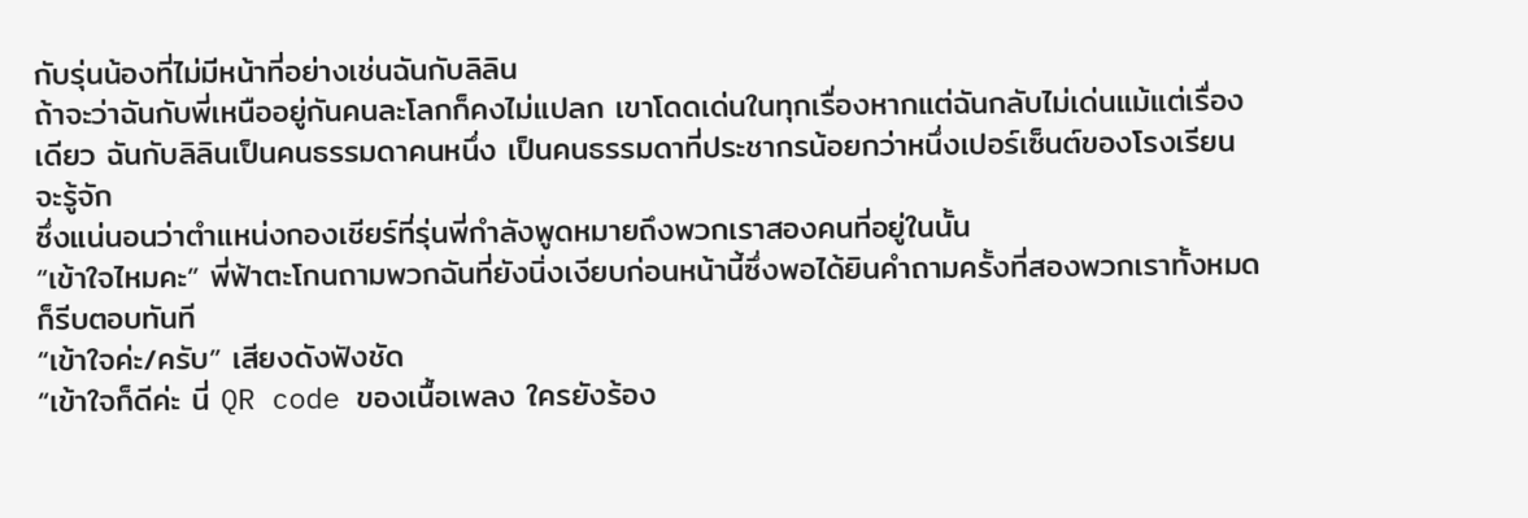กับรุ่นน้องที่ไม่มีหน้าที่อย่างเช่นฉันกับลิลิน
ถ้าจะว่าฉันกับพี่เหนืออยู่กันคนละโลกก็คงไม่แปลก เขาโดดเด่นในทุกเรื่องหากแต่ฉันกลับไม่เด่นแม้แต่เรื่องเดียว ฉันกับลิลินเป็นคนธรรมดาคนหนึ่ง เป็นคนธรรมดาที่ประชากรน้อยกว่าหนึ่งเปอร์เซ็นต์ของโรงเรียนจะรู้จัก
ซึ่งแน่นอนว่าตำแหน่งกองเชียร์ที่รุ่นพี่กำลังพูดหมายถึงพวกเราสองคนที่อยู่ในนั้น
“เข้าใจไหมคะ” พี่ฟ้าตะโกนถามพวกฉันที่ยังนิ่งเงียบก่อนหน้านี้ซึ่งพอได้ยินคำถามครั้งที่สองพวกเราทั้งหมดก็รีบตอบทันที
“เข้าใจค่ะ/ครับ” เสียงดังฟังชัด
“เข้าใจก็ดีค่ะ นี่ QR code ของเนื้อเพลง ใครยังร้อง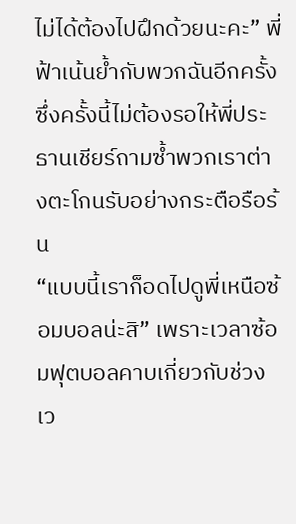ไม่ได้ต้องไปฝึกด้วยนะคะ” พี่ฟ้าเน้นย้ำกับพวกฉันอีกครั้ง ซึ่งครั้งนี้ไม่ต้องรอให้พี่ประธานเชียร์ถามซ้ำพวกเราต่างตะโกนรับอย่างกระตือรือร้น
“แบบนี้เราก็อดไปดูพี่เหนือซ้อมบอลน่ะสิ” เพราะเวลาซ้อมฟุตบอลคาบเกี่ยวกับช่วงเว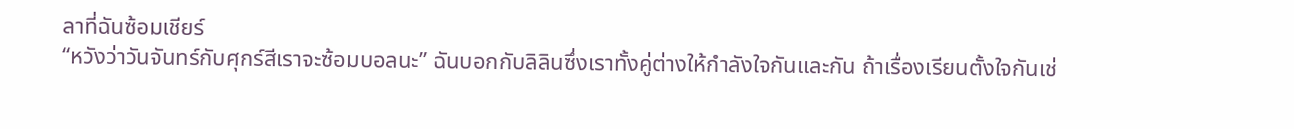ลาที่ฉันซ้อมเชียร์
“หวังว่าวันจันทร์กับศุกร์สีเราจะซ้อมบอลนะ” ฉันบอกกับลิลินซึ่งเราทั้งคู่ต่างให้กำลังใจกันและกัน ถ้าเรื่องเรียนตั้งใจกันเช่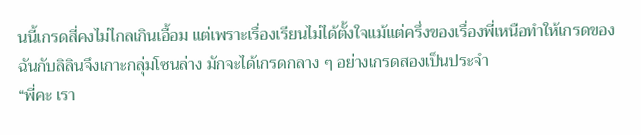นนี้เกรดสี่คงไม่ไกลเกินเอื้อม แต่เพราะเรื่องเรียนไม่ได้ตั้งใจแม้แต่ครึ่งของเรื่องพี่เหนือทำให้เกรดของฉันกับลิลินจึงเกาะกลุ่มโซนล่าง มักจะได้เกรดกลาง ๆ อย่างเกรดสองเป็นประจำ
“พี่คะ เรา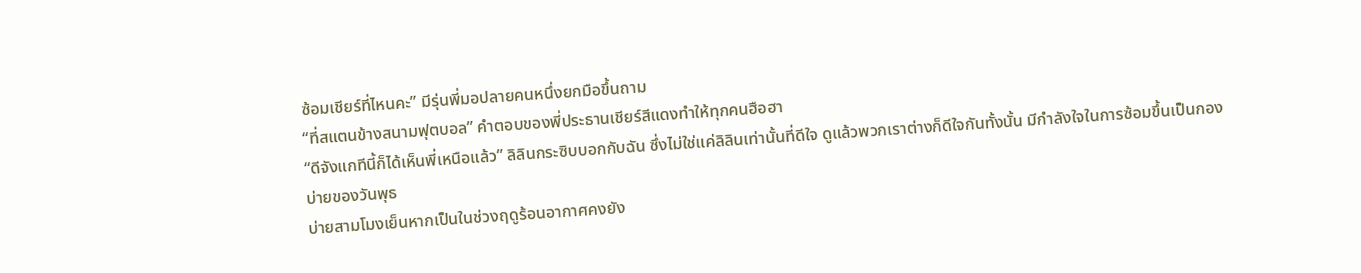ซ้อมเชียร์ที่ไหนคะ” มีรุ่นพี่มอปลายคนหนึ่งยกมือขึ้นถาม
“ที่สแตนข้างสนามฟุตบอล” คำตอบของพี่ประธานเชียร์สีแดงทำให้ทุกคนฮือฮา
“ดีจังแกทีนี้ก็ได้เห็นพี่เหนือแล้ว” ลิลินกระซิบบอกกับฉัน ซึ่งไม่ใช่แค่ลิลินเท่านั้นที่ดีใจ ดูแล้วพวกเราต่างก็ดีใจกันทั้งนั้น มีกำลังใจในการซ้อมขึ้นเป็นกอง
บ่ายของวันพุธ
บ่ายสามโมงเย็นหากเป็นในช่วงฤดูร้อนอากาศคงยัง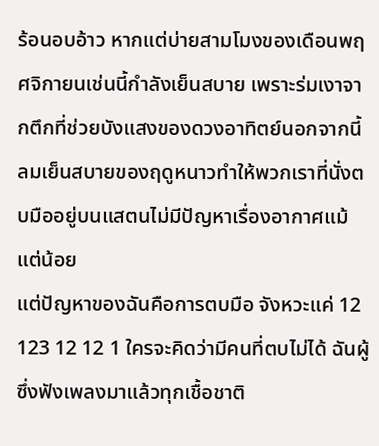ร้อนอบอ้าว หากแต่บ่ายสามโมงของเดือนพฤศจิกายนเช่นนี้กำลังเย็นสบาย เพราะร่มเงาจากตึกที่ช่วยบังแสงของดวงอาทิตย์นอกจากนี้ลมเย็นสบายของฤดูหนาวทำให้พวกเราที่นั่งตบมืออยู่บนแสตนไม่มีปัญหาเรื่องอากาศแม้แต่น้อย
แต่ปัญหาของฉันคือการตบมือ จังหวะแค่ 12 123 12 12 1 ใครจะคิดว่ามีคนที่ตบไม่ได้ ฉันผู้ซึ่งฟังเพลงมาแล้วทุกเชื้อชาติ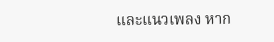และแนวเพลง หาก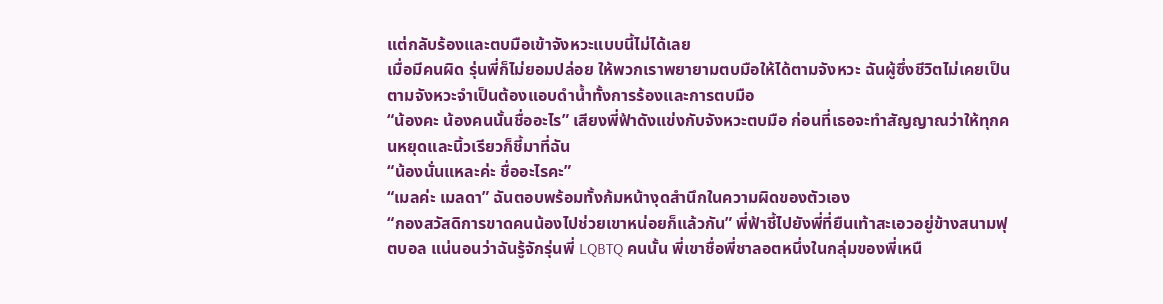แต่กลับร้องและตบมือเข้าจังหวะแบบนี้ไม่ได้เลย
เมื่อมีคนผิด รุ่นพี่ก็ไม่ยอมปล่อย ให้พวกเราพยายามตบมือให้ได้ตามจังหวะ ฉันผู้ซึ่งชีวิตไม่เคยเป็นตามจังหวะจำเป็นต้องแอบดำน้ำทั้งการร้องและการตบมือ
“น้องคะ น้องคนนั้นชื่ออะไร” เสียงพี่ฟ้าดังแข่งกับจังหวะตบมือ ก่อนที่เธอจะทำสัญญาณว่าให้ทุกคนหยุดและนิ้วเรียวก็ชี้มาที่ฉัน
“น้องนั่นแหละค่ะ ชื่ออะไรคะ”
“เมลค่ะ เมลดา” ฉันตอบพร้อมทั้งก้มหน้างุดสำนึกในความผิดของตัวเอง
“กองสวัสดิการขาดคนน้องไปช่วยเขาหน่อยก็แล้วกัน” พี่ฟ้าชี้ไปยังพี่ที่ยืนเท้าสะเอวอยู่ข้างสนามฟุตบอล แน่นอนว่าฉันรู้จักรุ่นพี่ LQBTQ คนนั้น พี่เขาชื่อพี่ชาลอตหนึ่งในกลุ่มของพี่เหนื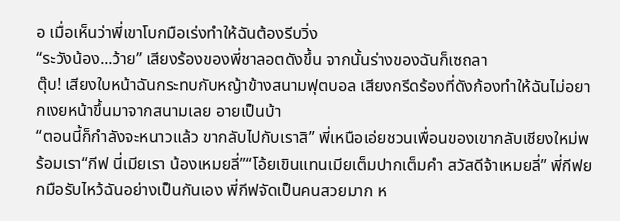อ เมื่อเห็นว่าพี่เขาโบกมือเร่งทำให้ฉันต้องรีบวิ่ง
“ระวังน้อง...ว้าย” เสียงร้องของพี่ชาลอตดังขึ้น จากนั้นร่างของฉันก็เซถลา
ตุ๊บ! เสียงใบหน้าฉันกระทบกับหญ้าข้างสนามฟุตบอล เสียงกรีดร้องที่ดังก้องทำให้ฉันไม่อยากเงยหน้าขึ้นมาจากสนามเลย อายเป็นบ้า
“ตอนนี้ก็กำลังจะหนาวแล้ว ขากลับไปกับเราสิ” พี่เหนือเอ่ยชวนเพื่อนของเขากลับเชียงใหม่พร้อมเรา“กีฟ นี่เมียเรา น้องเหมยลี่”“โอ้ยเขินแทนเมียเต็มปากเต็มคำ สวัสดีจ้าเหมยลี่” พี่กีฟยกมือรับไหว้ฉันอย่างเป็นกันเอง พี่กีฟจัดเป็นคนสวยมาก ห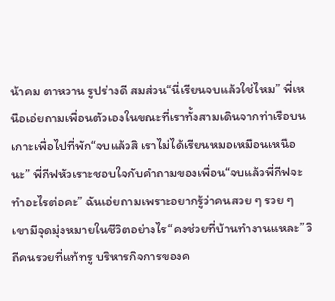น้าคม ตาหวาน รูปร่างดี สมส่วน“นี่เรียนจบแล้วใช่ไหม” พี่เหนือเอ่ยถามเพื่อนตัวเองในขณะที่เราทั้งสามเดินจากท่าเรือบนเกาะเพื่อไปที่พัก“จบแล้วสิ เราไม่ได้เรียนหมอเหมือนเหนือนะ” พี่กีฟหัวเราะชอบใจกับคำถามของเพื่อน“จบแล้วพี่กีฟจะทำอะไรต่อคะ” ฉันเอ่ยถามเพราะอยากรู้ว่าคนสวย ๆ รวย ๆ เขามีจุดมุ่งหมายในชีวิตอย่างไร“คงช่วยที่บ้านทำงานแหละ” วิถีคนรวยที่แท้ทรู บริหารกิจการของค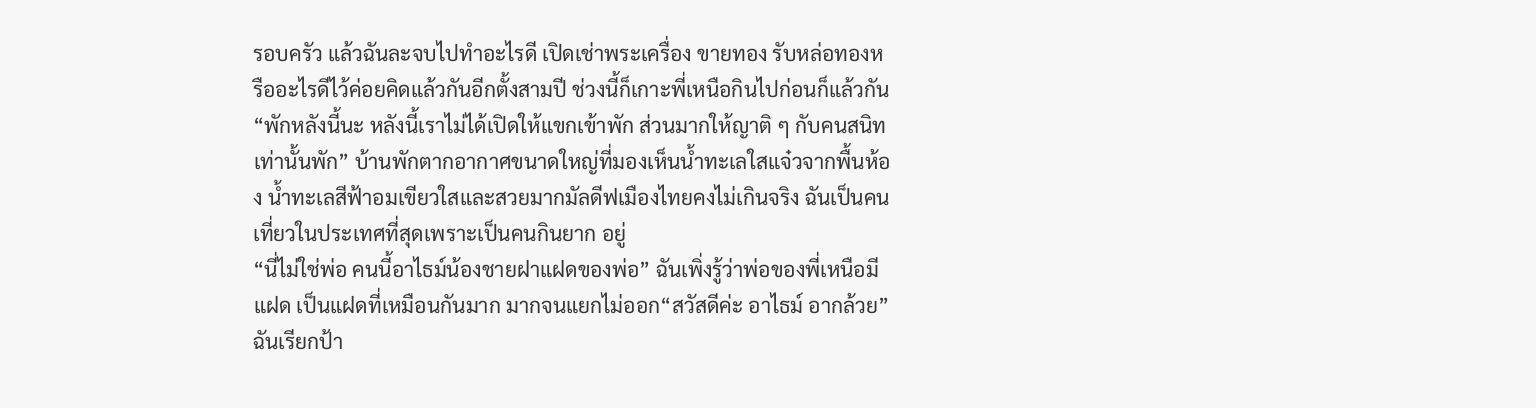รอบครัว แล้วฉันละจบไปทำอะไรดี เปิดเช่าพระเครื่อง ขายทอง รับหล่อทองหรืออะไรดีไว้ค่อยคิดแล้วกันอีกตั้งสามปี ช่วงนี้ก็เกาะพี่เหนือกินไปก่อนก็แล้วกัน“พักหลังนี้นะ หลังนี้เราไม่ได้เปิดให้แขกเข้าพัก ส่วนมากให้ญาติ ๆ กับคนสนิทเท่านั้นพัก” บ้านพักตากอากาศขนาดใหญ่ที่มองเห็นน้ำทะเลใสแจ๋วจากพื้นห้อง น้ำทะเลสีฟ้าอมเขียวใสและสวยมากมัลดีฟเมืองไทยคงไม่เกินจริง ฉันเป็นคนเที่ยวในประเทศที่สุดเพราะเป็นคนกินยาก อยู่
“นี่ไม่ใช่พ่อ คนนี้อาไธม์น้องชายฝาแฝดของพ่อ” ฉันเพิ่งรู้ว่าพ่อของพี่เหนือมีแฝด เป็นแฝดที่เหมือนกันมาก มากจนแยกไม่ออก“สวัสดีค่ะ อาไธม์ อากล้วย” ฉันเรียกป้า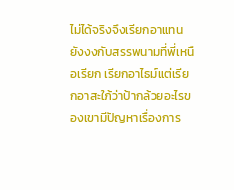ไม่ได้จริงจึงเรียกอาแทน ยังงงกับสรรพนามที่พี่เหนือเรียก เรียกอาไธม์แต่เรียกอาสะใภ้ว่าป้ากล้วยอะไรของเขามีปัญหาเรื่องการ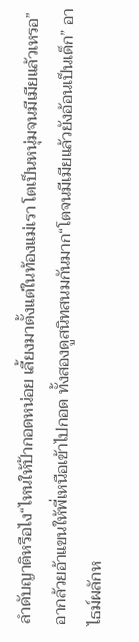ลำดับญาติหรือไง“ไหนให้ป้ากอดหน่อย เลี้ยงมาตั้งแต่ในท้องแม่เรา โตเป็นหนุ่มจนมีเมียแล้วเหรอ” อากล้วยอ้าแขนให้พี่เหนือเข้าไปกอด ทั้งสองดูสนิทสนมกันมาก“โตจนมีเมียแล้วยังอ้อนเป็นเด็ก” อาไธม์ผลักห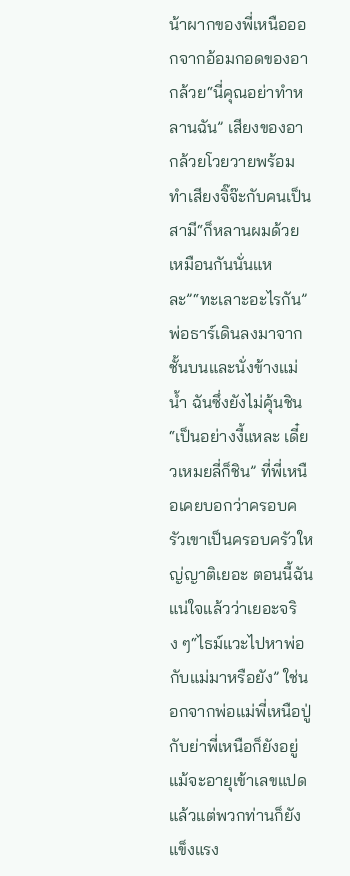น้าผากของพี่เหนือออกจากอ้อมกอดของอากล้วย“นี่คุณอย่าทำหลานฉัน” เสียงของอากล้วยโวยวายพร้อมทำเสียงจิ๊จ๊ะกับคนเป็นสามี“ก็หลานผมด้วยเหมือนกันนั่นแหละ”“ทะเลาะอะไรกัน” พ่อธาร์เดินลงมาจากชั้นบนและนั่งข้างแม่น้ำ ฉันซึ่งยังไม่คุ้นชิน“เป็นอย่างงี้แหละ เดี๋ยวเหมยลี่ก็ชิน” ที่พี่เหนือเคยบอกว่าครอบครัวเขาเป็นครอบครัวใหญ่ญาติเยอะ ตอนนี้ฉันแน่ใจแล้วว่าเยอะจริง ๆ“ไธม์แวะไปหาพ่อกับแม่มาหรือยัง” ใช่นอกจากพ่อแม่พี่เหนือปู่กับย่าพี่เหนือก็ยังอยู่แม้จะอายุเข้าเลขแปดแล้วแต่พวกท่านก็ยังแข็งแรง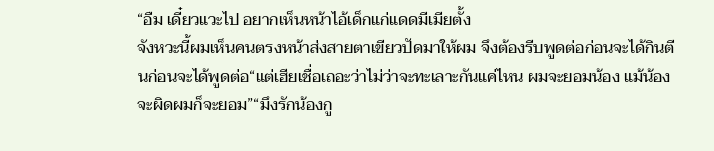“อืม เดี๋ยวแวะไป อยากเห็นหน้าไอ้เด็กแก่แดดมีเมียตั้ง
จังหวะนี้ผมเห็นคนตรงหน้าส่งสายตาเขียวปัดมาให้ผม จึงต้องรีบพูดต่อก่อนจะได้กินตีนก่อนจะได้พูดต่อ“แต่เฮียเชื่อเถอะว่าไม่ว่าจะทะเลาะกันแค่ไหน ผมจะยอมน้อง แม้น้องจะผิดผมก็จะยอม”“มึงรักน้องกู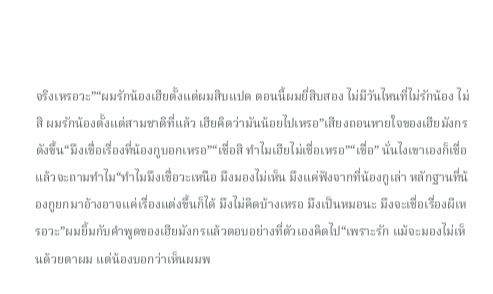จริงเหรอวะ”“ผมรักน้องเฮียตั้งแต่ผมสิบแปด ตอนนี้ผมยี่สิบสอง ไม่มีวันไหนที่ไม่รักน้อง ไม่สิ ผมรักน้องตั้งแต่สามชาติที่แล้ว เฮียคิดว่ามันน้อยไปเหรอ”เสียงถอนหายใจของเฮียมังกรดังขึ้น“มึงเชื่อเรื่องที่น้องกูบอกเหรอ”“เชื่อสิ ทำไมเฮียไม่เชื่อเหรอ”“เชื่อ” นั่นไงเขาเองก็เชื่อแล้วจะถามทำไม“ทำไมมึงเชื่อวะเหนือ มึงมองไม่เห็น มึงแค่ฟังจากที่น้องกูเล่า หลักฐานที่น้องกูยกมาอ้างอาจแค่เรื่องแต่งขึ้นก็ได้ มึงไม่คิดบ้างเหรอ มึงเป็นหมอนะ มึงจะเชื่อเรื่องผีเหรอวะ”ผมยิ้มกับคำพูดของเฮียมังกรแล้วตอบอย่างที่ตัวเองคิดไป“เพราะรัก แม้จะมองไม่เห็นด้วยตาผม แต่น้องบอกว่าเห็นผมพ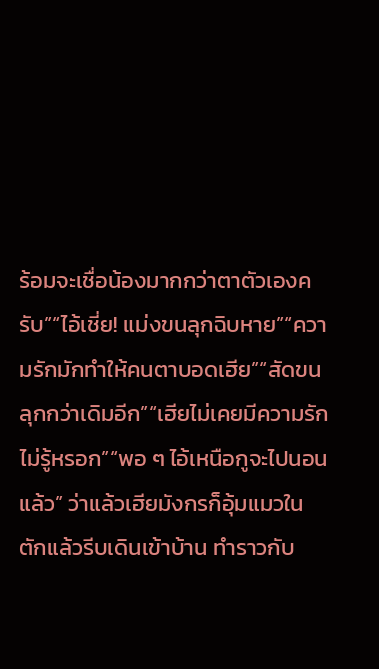ร้อมจะเชื่อน้องมากกว่าตาตัวเองครับ”“ไอ้เชี่ย! แม่งขนลุกฉิบหาย”“ความรักมักทำให้คนตาบอดเฮีย”“สัดขนลุกกว่าเดิมอีก”“เฮียไม่เคยมีความรักไม่รู้หรอก”“พอ ๆ ไอ้เหนือกูจะไปนอนแล้ว” ว่าแล้วเฮียมังกรก็อุ้มแมวในตักแล้วรีบเดินเข้าบ้าน ทำราวกับ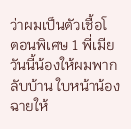ว่าผมเป็นตัวเชื้อโ
ตอนพิเศษ 1 พี่เมียวันนี้น้องให้ผมพากลับบ้าน ใบหน้าน้องฉายให้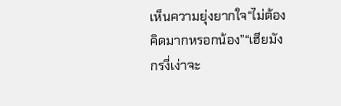เห็นความยุ่งยากใจ“ไม่ต้องคิดมากหรอกน้อง”“เฮียมังกรงี่เง่าจะ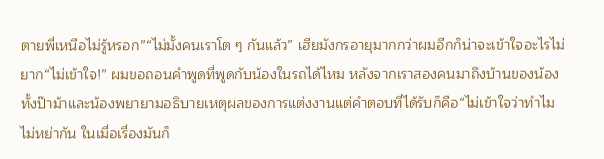ตายพี่เหนือไม่รู้หรอก”“ไม่มั้งคนเราโต ๆ กันแล้ว” เฮียมังกรอายุมากกว่าผมอีกก็น่าจะเข้าใจอะไรไม่ยาก“ไม่เข้าใจ!” ผมขอถอนคำพูดที่พูดกับน้องในรถได้ไหม หลังจากเราสองคนมาถึงบ้านของน้อง ทั้งป๊าม้าและน้องพยายามอธิบายเหตุผลของการแต่งงานแต่คำตอบที่ได้รับก็คือ“ไม่เข้าใจว่าทำไมไม่หย่ากัน ในเมื่อเรื่องมันก็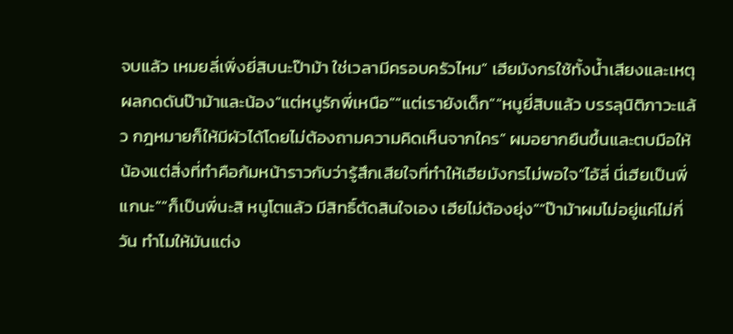จบแล้ว เหมยลี่เพิ่งยี่สิบนะป๊าม้า ใช่เวลามีครอบครัวไหม” เฮียมังกรใช้ทั้งน้ำเสียงและเหตุผลกดดันป๊าม้าและน้อง“แต่หนูรักพี่เหนือ”“แต่เรายังเด็ก”“หนูยี่สิบแล้ว บรรลุนิติภาวะแล้ว กฎหมายก็ให้มีผัวได้โดยไม่ต้องถามความคิดเห็นจากใคร” ผมอยากยืนขึ้นและตบมือให้น้องแต่สิ่งที่ทำคือก้มหน้าราวกับว่ารู้สึกเสียใจที่ทำให้เฮียมังกรไม่พอใจ“ไอ้ลี่ นี่เฮียเป็นพี่แกนะ”“ก็เป็นพี่นะสิ หนูโตแล้ว มีสิทธิ์ตัดสินใจเอง เฮียไม่ต้องยุ่ง”“ป๊าม้าผมไม่อยู่แค่ไม่กี่วัน ทำไมให้มันแต่ง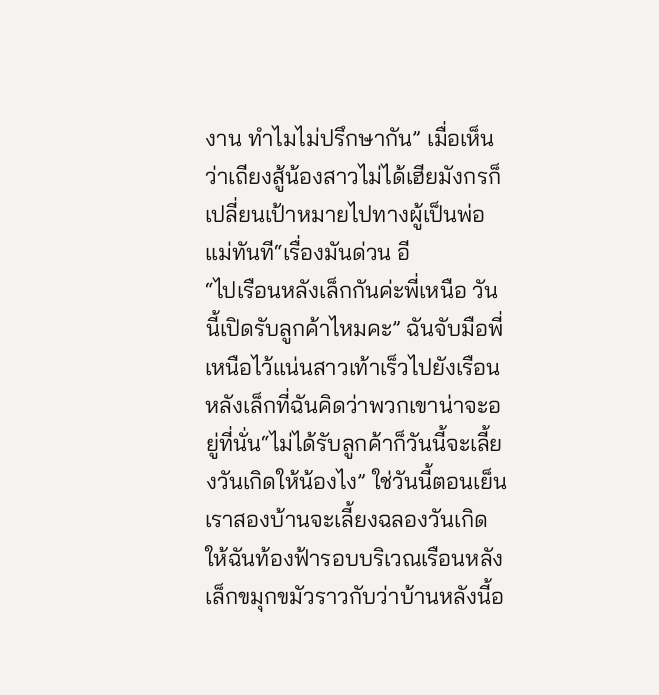งาน ทำไมไม่ปรึกษากัน” เมื่อเห็นว่าเถียงสู้น้องสาวไม่ได้เฮียมังกรก็เปลี่ยนเป้าหมายไปทางผู้เป็นพ่อแม่ทันที“เรื่องมันด่วน อี
“ไปเรือนหลังเล็กกันค่ะพี่เหนือ วันนี้เปิดรับลูกค้าไหมคะ” ฉันจับมือพี่เหนือไว้แน่นสาวเท้าเร็วไปยังเรือนหลังเล็กที่ฉันคิดว่าพวกเขาน่าจะอยู่ที่นั่น“ไม่ได้รับลูกค้าก็วันนี้จะเลี้ยงวันเกิดให้น้องไง” ใช่วันนี้ตอนเย็นเราสองบ้านจะเลี้ยงฉลองวันเกิดให้ฉันท้องฟ้ารอบบริเวณเรือนหลังเล็กขมุกขมัวราวกับว่าบ้านหลังนี้อ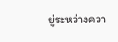ยู่ระหว่างควา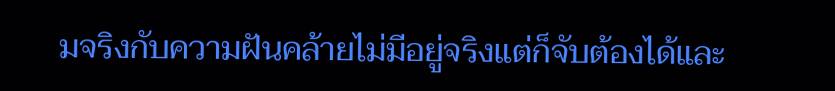มจริงกับความฝันคล้ายไม่มีอยู่จริงแต่ก็จับต้องได้และ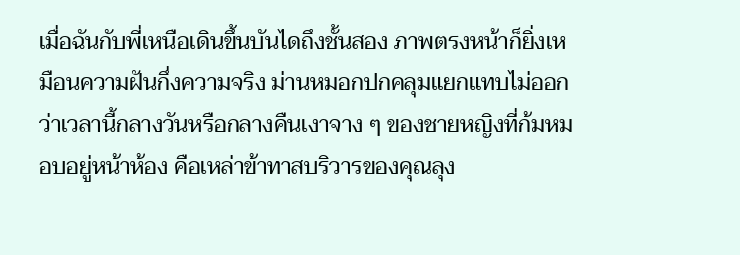เมื่อฉันกับพี่เหนือเดินขึ้นบันไดถึงชั้นสอง ภาพตรงหน้าก็ยิ่งเหมือนความฝันกึ่งความจริง ม่านหมอกปกคลุมแยกแทบไม่ออกว่าเวลานี้กลางวันหรือกลางคืนเงาจาง ๆ ของชายหญิงที่ก้มหมอบอยู่หน้าห้อง คือเหล่าข้าทาสบริวารของคุณลุง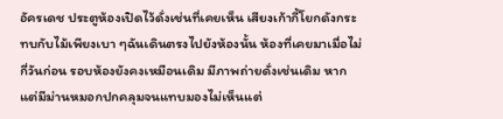อัครเดช ประตูห้องเปิดไว้ดั่งเช่นที่เคยเห็น เสียงเก้ากี้โยกดังกระทบกับไม้เพียงเบา ๆฉันเดินตรงไปยังห้องนั้น ห้องที่เคยมาเมื่อไม่กี่วันก่อน รอบห้องยังคงเหมือนเดิม มีภาพถ่ายดั่งเช่นเดิม หากแต่มีม่านหมอกปกคลุมจนแทบมองไม่เห็นแต่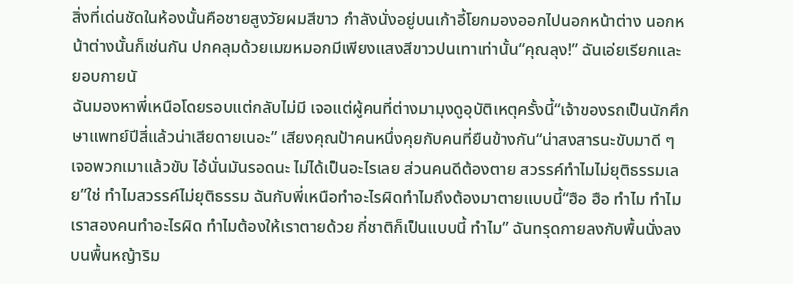สิ่งที่เด่นชัดในห้องนั้นคือชายสูงวัยผมสีขาว กำลังนั่งอยู่บนเก้าอี้โยกมองออกไปนอกหน้าต่าง นอกหน้าต่างนั้นก็เช่นกัน ปกคลุมด้วยเมฆหมอกมีเพียงแสงสีขาวปนเทาเท่านั้น“คุณลุง!” ฉันเอ่ยเรียกและยอบกายนั
ฉันมองหาพี่เหนือโดยรอบแต่กลับไม่มี เจอแต่ผู้คนที่ต่างมามุงดูอุบัติเหตุครั้งนี้“เจ้าของรถเป็นนักศึกษาแพทย์ปีสี่แล้วน่าเสียดายเนอะ” เสียงคุณป้าคนหนึ่งคุยกับคนที่ยืนข้างกัน“น่าสงสารนะขับมาดี ๆ เจอพวกเมาแล้วขับ ไอ้นั่นมันรอดนะ ไม่ได้เป็นอะไรเลย ส่วนคนดีต้องตาย สวรรค์ทำไมไม่ยุติธรรมเลย”ใช่ ทำไมสวรรค์ไม่ยุติธรรม ฉันกับพี่เหนือทำอะไรผิดทำไมถึงต้องมาตายแบบนี้“ฮือ ฮือ ทำไม ทำไม เราสองคนทำอะไรผิด ทำไมต้องให้เราตายด้วย กี่ชาติก็เป็นแบบนี้ ทำไม” ฉันทรุดกายลงกับพื้นนั่งลงบนพื้นหญ้าริม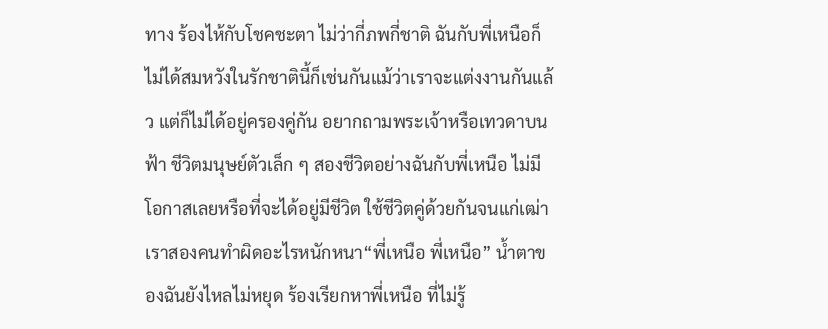ทาง ร้องไห้กับโชคชะตา ไม่ว่ากี่ภพกี่ชาติ ฉันกับพี่เหนือก็ไม่ได้สมหวังในรักชาตินี้ก็เช่นกันแม้ว่าเราจะแต่งงานกันแล้ว แต่ก็ไม่ได้อยู่ครองคู่กัน อยากถามพระเจ้าหรือเทวดาบนฟ้า ชีวิตมนุษย์ตัวเล็ก ๆ สองชีวิตอย่างฉันกับพี่เหนือ ไม่มีโอกาสเลยหรือที่จะได้อยู่มีชีวิต ใช้ชีวิตคู่ด้วยกันจนแก่เฒ่าเราสองคนทำผิดอะไรหนักหนา“พี่เหนือ พี่เหนือ” น้ำตาของฉันยังไหลไม่หยุด ร้องเรียกหาพี่เหนือ ที่ไม่รู้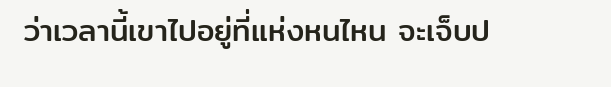ว่าเวลานี้เขาไปอยู่ที่แห่งหนไหน จะเจ็บป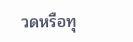วดหรือทุ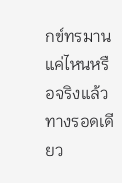กข์ทรมานแค่ไหนหรือจริงแล้ว ทางรอดเดียว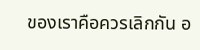ของเราคือควรเลิกกัน อ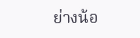ย่างน้อ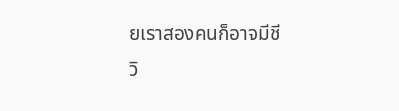ยเราสองคนก็อาจมีชีวิ